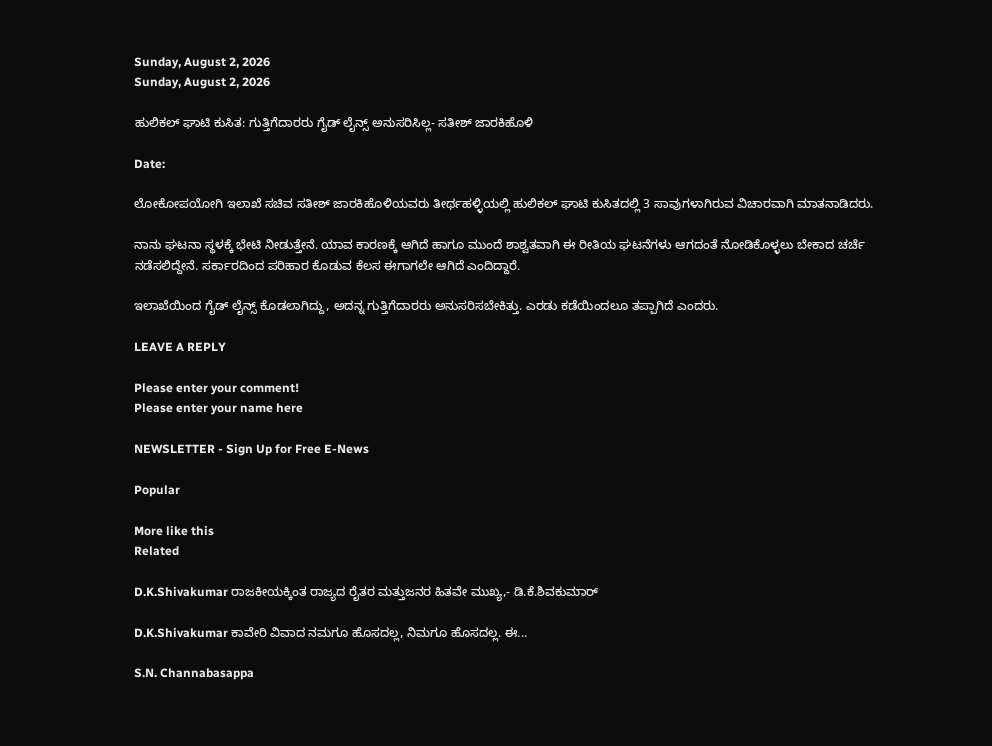Sunday, August 2, 2026
Sunday, August 2, 2026

ಹುಲಿಕಲ್ ಘಾಟಿ‌ ಕುಸಿತ: ಗುತ್ತಿಗೆದಾರರು ಗೈಡ್ ಲೈನ್ಸ್ ಅನುಸರಿಸಿಲ್ಲ- ಸತೀಶ್ ಜಾರಕಿಹೊಳಿ

Date:

ಲೋಕೋಪಯೋಗಿ ಇಲಾಖೆ ಸಚಿವ ಸತೀಶ್ ಜಾರಕಿಹೊಳಿಯವರು ತೀರ್ಥಹಳ್ಳಿಯಲ್ಲಿ ಹುಲಿಕಲ್ ಘಾಟಿ ಕುಸಿತದಲ್ಲಿ 3 ಸಾವುಗಳಾಗಿರುವ ವಿಚಾರವಾಗಿ ಮಾತನಾಡಿದರು.

ನಾನು ಘಟನಾ ಸ್ಥಳಕ್ಕೆ ಭೇಟಿ ನೀಡುತ್ತೇನೆ‌. ಯಾವ ಕಾರಣಕ್ಕೆ ಆಗಿದೆ ಹಾಗೂ ಮುಂದೆ ಶಾಶ್ವತವಾಗಿ ಈ ರೀತಿಯ ಘಟನೆಗಳು ಆಗದಂತೆ ನೋಡಿಕೊಳ್ಳಲು ಬೇಕಾದ ಚರ್ಚೆ ನಡೆಸಲಿದ್ದೇನೆ. ಸರ್ಕಾರದಿಂದ ಪರಿಹಾರ ಕೊಡುವ ಕೆಲಸ ಈಗಾಗಲೇ ಆಗಿದೆ ಎಂದಿದ್ದಾರೆ.

ಇಲಾಖೆಯಿಂದ ಗೈಡ್ ಲೈನ್ಸ್ ಕೊಡಲಾಗಿದ್ದು, ಅದನ್ನ ಗುತ್ತಿಗೆದಾರರು ಅನುಸರಿಸಬೇಕಿತ್ತು. ಎರಡು ಕಡೆಯಿಂದಲೂ ತಪ್ಪಾಗಿದೆ ಎಂದರು.

LEAVE A REPLY

Please enter your comment!
Please enter your name here

NEWSLETTER - Sign Up for Free E-News

Popular

More like this
Related

D.K.Shivakumar ರಾಜಕೀಯಕ್ಕಿಂತ ರಾಜ್ಯದ ರೈತರ ಮತ್ತುಜನರ ಹಿತವೇ ಮುಖ್ಯ,- ಡಿ.ಕೆ.ಶಿವಕುಮಾರ್

D.K.Shivakumar ಕಾವೇರಿ ವಿವಾದ ನಮಗೂ ಹೊಸದಲ್ಲ, ನಿಮಗೂ ಹೊಸದಲ್ಲ. ಈ...

S.N. Channabasappa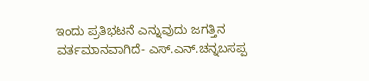ಇಂದು ಪ್ರತಿಭಟನೆ ಎನ್ನುವುದು ಜಗತ್ತಿನ ವರ್ತಮಾನವಾಗಿದೆ- ಎಸ್.ಎನ್.ಚನ್ನಬಸಪ್ಪ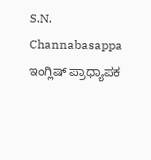S.N. Channabasappa ಇಂಗ್ಲಿಷ್ ಪ್ರಾಧ್ಯಾಪಕ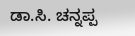ಡಾ.ಸಿ. ಚನ್ನಪ್ಪ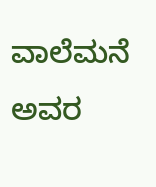ವಾಲೆಮನೆ ಅವರ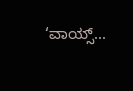‘ವಾಯ್ಸ್...